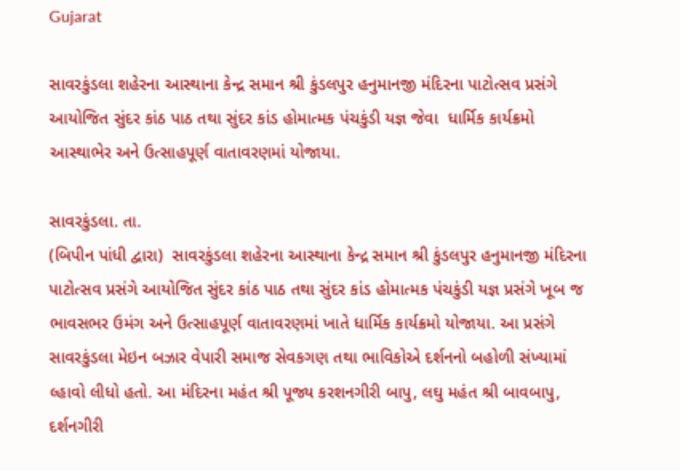Gujarat

સાવરકુંડલા શહેરના આસ્થાના કેન્દ્ર સમાન શ્રી કુંડલપુર હનુમાનજી મંદિરના પાટોત્સવ પ્રસંગે આયોજિત સુંદર કાંઠ પાઠ તથા સુંદર કાંડ હોમાત્મક પંચકુંડી યજ્ઞ જેવા  ધાર્મિક કાર્યક્રમો આસ્થાભેર અને ઉત્સાહપૂર્ણ વાતાવરણમાં યોજાયા.

સાવરકુંડલા. તા.
(બિપીન પાંધી દ્વારા)  સાવરકુંડલા શહેરના આસ્થાના કેન્દ્ર સમાન શ્રી કુંડલપુર હનુમાનજી મંદિરના પાટોત્સવ પ્રસંગે આયોજિત સુંદર કાંઠ પાઠ તથા સુંદર કાંડ હોમાત્મક પંચકુંડી યજ્ઞ પ્રસંગે ખૂબ જ ભાવસભર ઉમંગ અને ઉત્સાહપૂર્ણ વાતાવરણમાં ખાતે ધાર્મિક કાર્યક્રમો યોજાયા. આ પ્રસંગે સાવરકુંડલા મેઇન બઝાર વેપારી સમાજ સેવકગણ તથા ભાવિકોએ દર્શનનો બહોળી સંખ્યામાં લ્હાવો લીધો હતો. આ મંદિરના મહંત શ્રી પૂજ્ય કરશનગીરી બાપુ, લઘુ મહંત શ્રી બાવબાપુ, દર્શનગીરી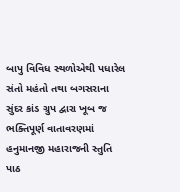બાપુ વિવિધ સ્થળોએથી પધારેલ સંતો મહંતો તથા બગસરાના સુંદર કાંડ ગ્રુપ દ્વારા ખૂબ જ ભક્તિપૂર્ણ વાતાવરણમાં હનુમાનજી મહારાજની સ્તુતિ પાઠ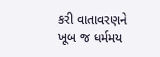કરી વાતાવરણને ખૂબ જ ધર્મમય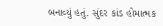બનાવ્યું હતું. સુંદર કાંડ હોમાત્મક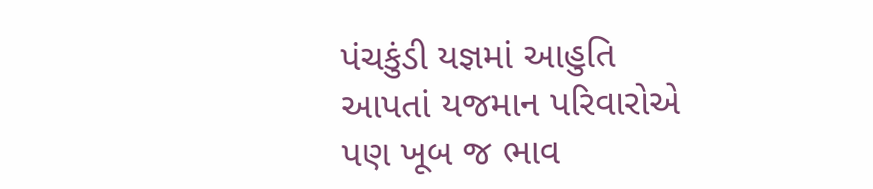પંચકુંડી યજ્ઞમાં આહુતિ આપતાં યજમાન પરિવારોએ પણ ખૂબ જ ભાવ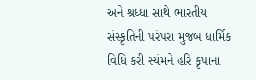અને શ્રધ્ધા સાથે ભારતીય સંસ્કૃતિની પરંપરા મુજબ ધાર્મિક વિધિ કરી સ્યંમને હરિ કૃપાના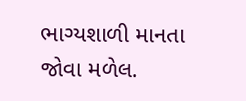ભાગ્યશાળી માનતા જોવા મળેલ.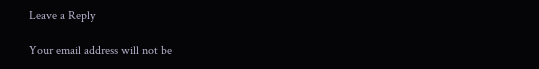Leave a Reply

Your email address will not be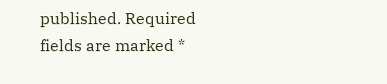published. Required fields are marked *